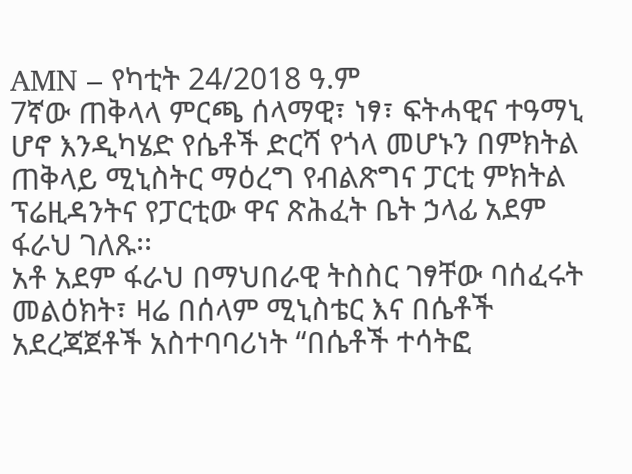AMN – የካቲት 24/2018 ዓ.ም
7ኛው ጠቅላላ ምርጫ ሰላማዊ፣ ነፃ፣ ፍትሓዊና ተዓማኒ ሆኖ እንዲካሄድ የሴቶች ድርሻ የጎላ መሆኑን በምክትል ጠቅላይ ሚኒስትር ማዕረግ የብልጽግና ፓርቲ ምክትል ፕሬዚዳንትና የፓርቲው ዋና ጽሕፈት ቤት ኃላፊ አደም ፋራህ ገለጹ፡፡
አቶ አደም ፋራህ በማህበራዊ ትስስር ገፃቸው ባሰፈሩት መልዕክት፣ ዛሬ በሰላም ሚኒስቴር እና በሴቶች አደረጃጀቶች አስተባባሪነት “በሴቶች ተሳትፎ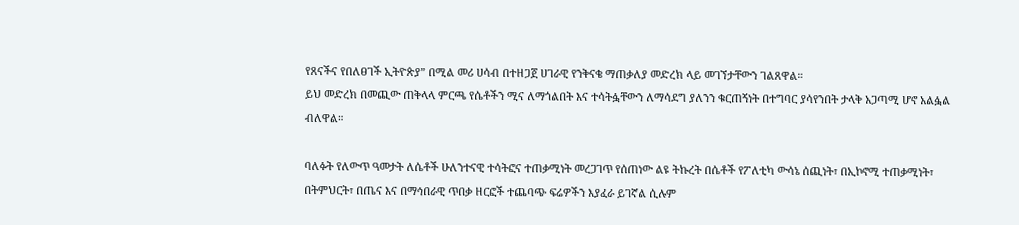የጸናችና የበለፀገች ኢትዮጵያ” በሚል መሪ ሀሳብ በተዘጋጀ ሀገራዊ የንቅናቄ ማጠቃለያ መድረክ ላይ መገኘታቸውን ገልጸዋል።
ይህ መድረክ በመጪው ጠቅላላ ምርጫ የሴቶችን ሚና ለማጎልበት እና ተሳትፏቸውን ለማሳደግ ያለንን ቁርጠኝነት በተግባር ያሳየንበት ታላቅ አጋጣሚ ሆኖ አልፏል ብለዋል።

ባለፉት የለውጥ ዓመታት ለሴቶች ሁለንተናዊ ተሳትፎና ተጠቃሚነት መረጋገጥ የሰጠነው ልዩ ትኩረት በሴቶች የፖለቲካ ውሳኔ ሰጪነት፣ በኢኮኖሚ ተጠቃሚነት፣ በትምህርት፣ በጤና እና በማኅበራዊ ጥበቃ ዘርፎች ተጨባጭ ፍሬዎችን እያፈራ ይገኛል ሲሉም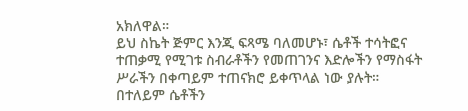አክለዋል።
ይህ ስኬት ጅምር እንጂ ፍጻሜ ባለመሆኑ፣ ሴቶች ተሳትፎና ተጠቃሚ የሚገቱ ስብራቶችን የመጠገንና እድሎችን የማስፋት ሥራችን በቀጣይም ተጠናክሮ ይቀጥላል ነው ያሉት።
በተለይም ሴቶችን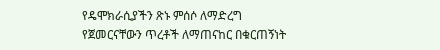የዴሞክራሲያችን ጽኑ ምሰሶ ለማድረግ የጀመርናቸውን ጥረቶች ለማጠናከር በቁርጠኝነት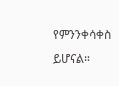የምንንቀሳቀስ ይሆናል።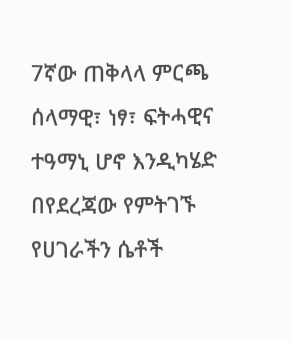7ኛው ጠቅላላ ምርጫ ሰላማዊ፣ ነፃ፣ ፍትሓዊና ተዓማኒ ሆኖ እንዲካሄድ በየደረጃው የምትገኙ የሀገራችን ሴቶች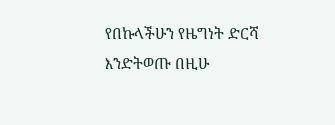የበኩላችሁን የዜግነት ድርሻ እንድትወጡ በዚሁ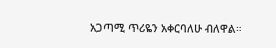አጋጣሚ ጥሪዬን አቀርባለሁ ብለዋል።